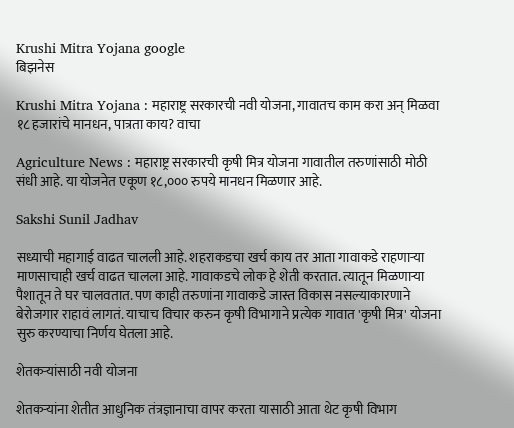Krushi Mitra Yojana google
बिझनेस

Krushi Mitra Yojana : महाराष्ट्र सरकारची नवी योजना, गावातच काम करा अन् मिळवा १८ हजारांचे मानधन, पात्रता काय? वाचा

Agriculture News : महाराष्ट्र सरकारची कृषी मित्र योजना गावातील तरुणांसाठी मोठी संधी आहे. या योजनेत एकूण १८,००० रुपये मानधन मिळणार आहे.

Sakshi Sunil Jadhav

सध्याची महागाई वाढत चालली आहे. शहराकडचा खर्च काय तर आता गावाकडे राहणाऱ्या माणसाचाही खर्च वाढत चालला आहे. गावाकडचे लोक हे शेती करतात. त्यातून मिळणाऱ्या पैशातून ते घर चालवतात. पण काही तरुणांना गावाकडे जास्त विकास नसल्याकारणाने बेरोजगार राहावं लागतं. याचाच विचार करुन कृषी विभागाने प्रत्येक गावात 'कृषी मित्र' योजना सुरु करण्याचा निर्णय घेतला आहे.

शेतकऱ्यांसाठी नवी योजना

शेतकऱ्यांना शेतीत आधुनिक तंत्रज्ञानाचा वापर करता यासाठी आता थेट कृषी विभाग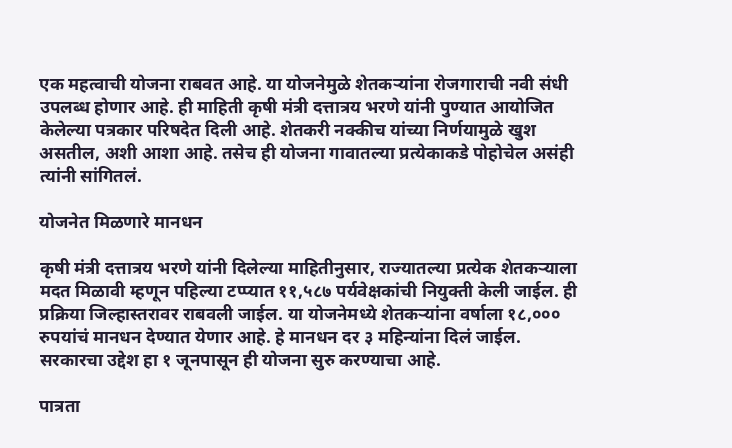एक महत्वाची योजना राबवत आहे. या योजनेमुळे शेतकऱ्यांना रोजगाराची नवी संधी उपलब्ध होणार आहे. ही माहिती कृषी मंत्री दत्तात्रय भरणे यांनी पुण्यात आयोजित केलेल्या पत्रकार परिषदेत दिली आहे. शेतकरी नक्कीच यांच्या निर्णयामुळे खुश असतील, अशी आशा आहे. तसेच ही योजना गावातल्या प्रत्येकाकडे पोहोचेल असंही त्यांनी सांगितलं.

योजनेत मिळणारे मानधन

कृषी मंत्री दत्तात्रय भरणे यांनी दिलेल्या माहितीनुसार, राज्यातल्या प्रत्येक शेतकऱ्याला मदत मिळावी म्हणून पहिल्या टप्प्यात ११,५८७ पर्यवेक्षकांची नियुक्ती केली जाईल. ही प्रक्रिया जिल्हास्तरावर राबवली जाईल. या योजनेमध्ये शेतकऱ्यांना वर्षाला १८,००० रुपयांचं मानधन देण्यात येणार आहे. हे मानधन दर ३ महिन्यांना दिलं जाईल. सरकारचा उद्देश हा १ जूनपासून ही योजना सुरु करण्याचा आहे.

पात्रता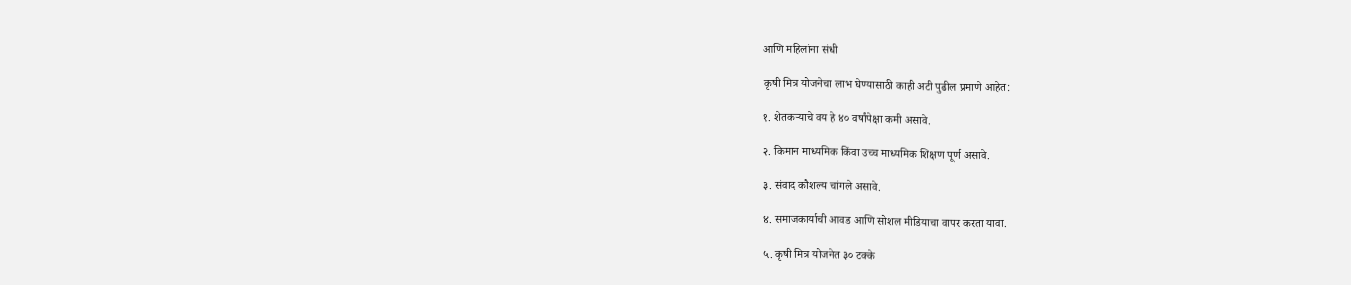आणि महिलांना संधी

कृषी मित्र योजनेचा लाभ घेण्यासाठी काही अटी पुढील प्रमाणे आहेत:

१. शेतकऱ्याचे वय हे ४० वर्षांपेक्षा कमी असावे.

२. किमान माध्यमिक किंवा उच्च माध्यमिक शिक्षण पूर्ण असावे.

३. संवाद कौशल्य चांगले असावे.

४. समाजकार्याची आवड आणि सोशल मीडियाचा वापर करता यावा.

५. कृषी मित्र योजनेत ३० टक्के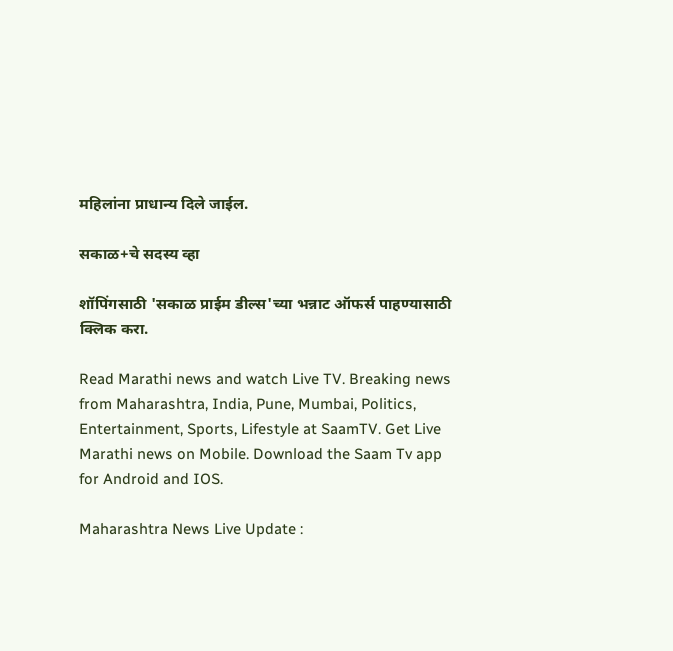महिलांना प्राधान्य दिले जाईल.

सकाळ+चे सदस्य व्हा

शॉपिंगसाठी 'सकाळ प्राईम डील्स'च्या भन्नाट ऑफर्स पाहण्यासाठी क्लिक करा.

Read Marathi news and watch Live TV. Breaking news from Maharashtra, India, Pune, Mumbai, Politics, Entertainment, Sports, Lifestyle at SaamTV. Get Live Marathi news on Mobile. Download the Saam Tv app for Android and IOS.

Maharashtra News Live Update :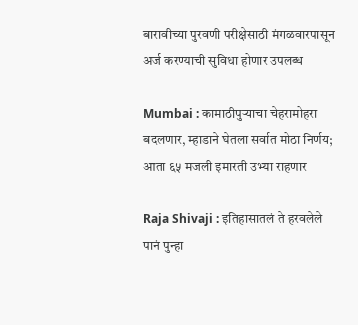बारावीच्या पुरवणी परीक्षेसाठी मंगळवारपासून अर्ज करण्याची सुविधा होणार उपलब्ध

Mumbai : कामाठीपुऱ्याचा चेहरामोहरा बदलणार, म्हाडाने घेतला सर्वात मोठा निर्णय; आता ६५ मजली इमारती उभ्या राहणार

Raja Shivaji : इतिहासातलं ते हरवलेले पानं पुन्हा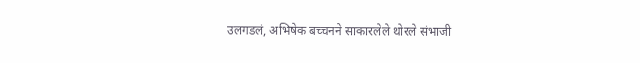उलगडलं, अभिषेक बच्चनने साकारलेले थोरले संभाजी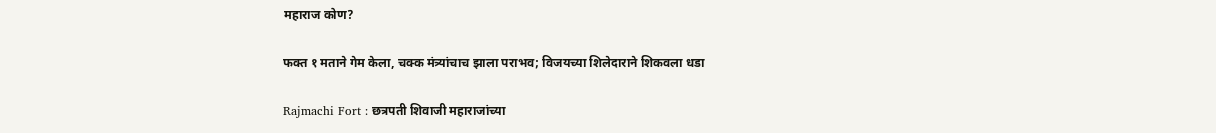महाराज कोण?

फक्त १ मताने गेम केला, चक्क मंत्र्यांचाच झाला पराभव; विजयच्या शिलेदाराने शिकवला धडा

Rajmachi Fort : छत्रपती शिवाजी महाराजांच्या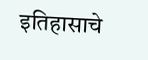इतिहासाचे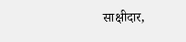साक्षीदार,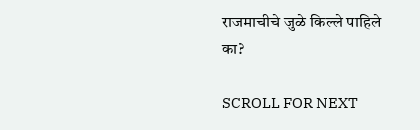राजमाचीचे जुळे किल्ले पाहिले का?

SCROLL FOR NEXT